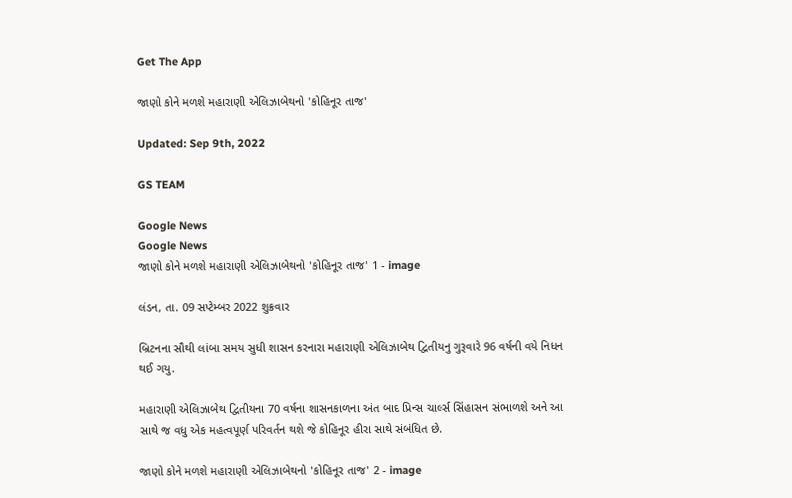Get The App

જાણો કોને મળશે મહારાણી એલિઝાબેથનો 'કોહિનૂર તાજ'

Updated: Sep 9th, 2022

GS TEAM

Google News
Google News
જાણો કોને મળશે મહારાણી એલિઝાબેથનો 'કોહિનૂર તાજ' 1 - image

લંડન, તા. 09 સપ્ટેમ્બર 2022 શુક્રવાર

બ્રિટનના સૌથી લાંબા સમય સુધી શાસન કરનારા મહારાણી એલિઝાબેથ દ્વિતીયનુ ગુરૂવારે 96 વર્ષની વયે નિધન થઈ ગયુ.

મહારાણી એલિઝાબેથ દ્વિતીયના 70 વર્ષના શાસનકાળના અંત બાદ પ્રિન્સ ચાર્લ્સ સિંહાસન સંભાળશે અને આ સાથે જ વધુ એક મહત્વપૂર્ણ પરિવર્તન થશે જે કોહિનૂર હીરા સાથે સંબંધિત છે.

જાણો કોને મળશે મહારાણી એલિઝાબેથનો 'કોહિનૂર તાજ' 2 - image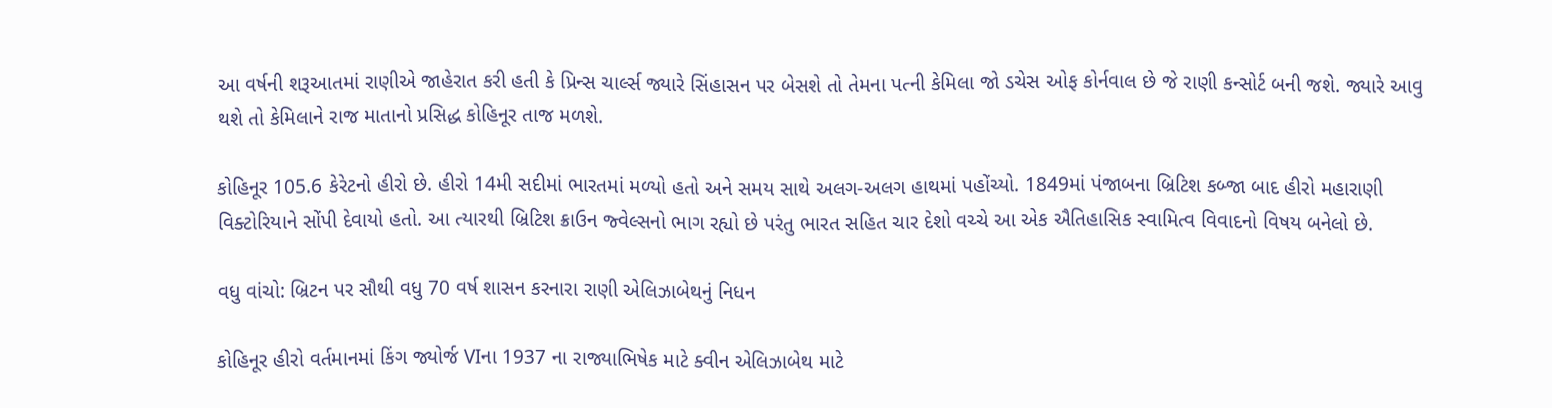આ વર્ષની શરૂઆતમાં રાણીએ જાહેરાત કરી હતી કે પ્રિન્સ ચાર્લ્સ જ્યારે સિંહાસન પર બેસશે તો તેમના પત્ની કેમિલા જો ડચેસ ઓફ કોર્નવાલ છે જે રાણી કન્સોર્ટ બની જશે. જ્યારે આવુ થશે તો કેમિલાને રાજ માતાનો પ્રસિદ્ધ કોહિનૂર તાજ મળશે.

કોહિનૂર 105.6 કેરેટનો હીરો છે. હીરો 14મી સદીમાં ભારતમાં મળ્યો હતો અને સમય સાથે અલગ-અલગ હાથમાં પહોંચ્યો. 1849માં પંજાબના બ્રિટિશ કબ્જા બાદ હીરો મહારાણી વિક્ટોરિયાને સોંપી દેવાયો હતો. આ ત્યારથી બ્રિટિશ ક્રાઉન જ્વેલ્સનો ભાગ રહ્યો છે પરંતુ ભારત સહિત ચાર દેશો વચ્ચે આ એક ઐતિહાસિક સ્વામિત્વ વિવાદનો વિષય બનેલો છે.

વધુ વાંચો: બ્રિટન પર સૌથી વધુ 70 વર્ષ શાસન કરનારા રાણી એલિઝાબેથનું નિધન

કોહિનૂર હીરો વર્તમાનમાં કિંગ જ્યોર્જ VIના 1937 ના રાજ્યાભિષેક માટે ક્વીન એલિઝાબેથ માટે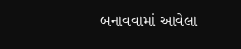બનાવવામાં આવેલા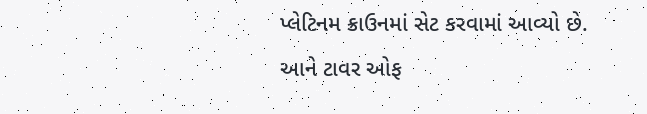પ્લેટિનમ ક્રાઉનમાં સેટ કરવામાં આવ્યો છે. આને ટાવર ઓફ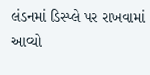લંડનમાં ડિસ્પ્લે પર રાખવામાં આવ્યો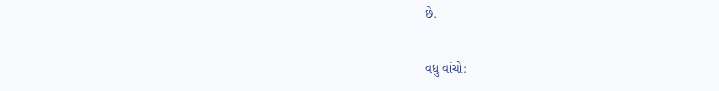છે.

વધુ વાંચો: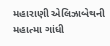મહારાણી એલિઝાબેથની મહાત્મા ગાંધી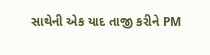સાથેની એક યાદ તાજી કરીને PM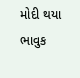મોદી થયા ભાવુક